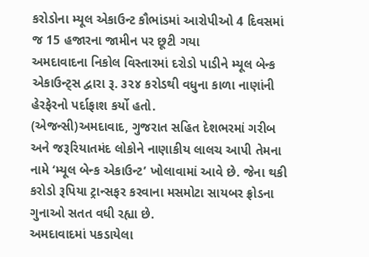કરોડોના મ્યૂલ એકાઉન્ટ કૌભાંડમાં આરોપીઓ 4 દિવસમાં જ 15 હજારના જામીન પર છૂટી ગયા
અમદાવાદના નિકોલ વિસ્તારમાં દરોડો પાડીને મ્યૂલ બેન્ક એકાઉન્ટ્સ દ્વારા રૂ. ૩૨૪ કરોડથી વધુના કાળા નાણાંની હેરફેરનો પર્દાફાશ કર્યો હતો.
(એજન્સી)અમદાવાદ, ગુજરાત સહિત દેશભરમાં ગરીબ અને જરૂરિયાતમંદ લોકોને નાણાકીય લાલચ આપી તેમના નામે ‘મ્યૂલ બેન્ક એકાઉન્ટ’ ખોલાવામાં આવે છે. જેના થકી કરોડો રૂપિયા ટ્રાન્સફર કરવાના મસમોટા સાયબર ફ્રોડના ગુનાઓ સતત વધી રહ્યા છે.
અમદાવાદમાં પકડાયેલા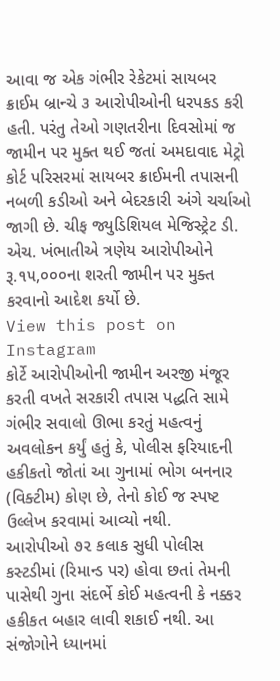આવા જ એક ગંભીર રેકેટમાં સાયબર ક્રાઈમ બ્રાન્ચે ૩ આરોપીઓની ધરપકડ કરી હતી. પરંતુ તેઓ ગણતરીના દિવસોમાં જ જામીન પર મુક્ત થઈ જતાં અમદાવાદ મેટ્રો કોર્ટ પરિસરમાં સાયબર ક્રાઈમની તપાસની નબળી કડીઓ અને બેદરકારી અંગે ચર્ચાઓ જાગી છે. ચીફ જ્યુડિશિયલ મેજિસ્ટ્રેટ ડી. એચ. ખંભાતીએ ત્રણેય આરોપીઓને રૂ.૧૫,૦૦૦ના શરતી જામીન પર મુક્ત કરવાનો આદેશ કર્યો છે.
View this post on Instagram
કોર્ટે આરોપીઓની જામીન અરજી મંજૂર કરતી વખતે સરકારી તપાસ પદ્ધતિ સામે ગંભીર સવાલો ઊભા કરતું મહત્વનું અવલોકન કર્યું હતું કે, પોલીસ ફરિયાદની હકીકતો જોતાં આ ગુનામાં ભોગ બનનાર (વિક્ટીમ) કોણ છે, તેનો કોઈ જ સ્પષ્ટ ઉલ્લેખ કરવામાં આવ્યો નથી.
આરોપીઓ ૭૨ કલાક સુધી પોલીસ કસ્ટડીમાં (રિમાન્ડ પર) હોવા છતાં તેમની પાસેથી ગુના સંદર્ભે કોઈ મહત્વની કે નક્કર હકીકત બહાર લાવી શકાઈ નથી. આ સંજોગોને ધ્યાનમાં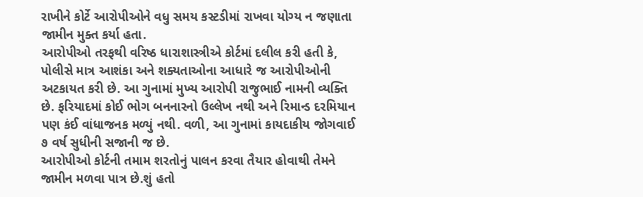રાખીને કોર્ટે આરોપીઓને વધુ સમય કસ્ટડીમાં રાખવા યોગ્ય ન જણાતા જામીન મુક્ત કર્યા હતા.
આરોપીઓ તરફથી વરિષ્ઠ ધારાશાસ્ત્રીએ કોર્ટમાં દલીલ કરી હતી કે, પોલીસે માત્ર આશંકા અને શક્યતાઓના આધારે જ આરોપીઓની અટકાયત કરી છે. આ ગુનામાં મુખ્ય આરોપી રાજુભાઈ નામની વ્યક્તિ છે. ફરિયાદમાં કોઈ ભોગ બનનારનો ઉલ્લેખ નથી અને રિમાન્ડ દરમિયાન પણ કંઈ વાંધાજનક મળ્યું નથી. વળી, આ ગુનામાં કાયદાકીય જોગવાઈ ૭ વર્ષ સુધીની સજાની જ છે.
આરોપીઓ કોર્ટની તમામ શરતોનું પાલન કરવા તૈયાર હોવાથી તેમને જામીન મળવા પાત્ર છે.શું હતો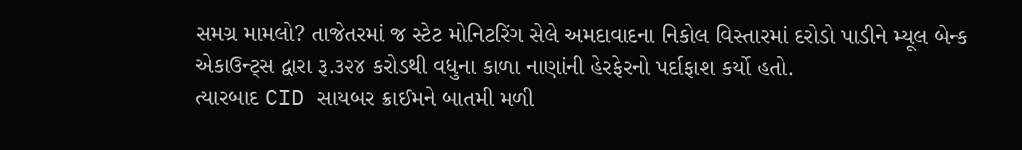સમગ્ર મામલો? તાજેતરમાં જ સ્ટેટ મોનિટરિંગ સેલે અમદાવાદના નિકોલ વિસ્તારમાં દરોડો પાડીને મ્યૂલ બેન્ક એકાઉન્ટ્સ દ્વારા રૂ.૩૨૪ કરોડથી વધુના કાળા નાણાંની હેરફેરનો પર્દાફાશ કર્યો હતો.
ત્યારબાદ CID સાયબર ક્રાઈમને બાતમી મળી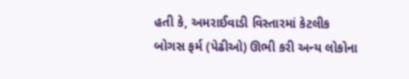હતી કે, અમરાઈવાડી વિસ્તારમાં કેટલીક બોગસ ફર્મ (પેઢીઓ) ઊભી કરી અન્ય લોકોના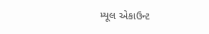મ્યૂલ એકાઉન્ટ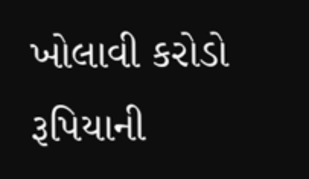ખોલાવી કરોડો રૂપિયાની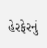હેરફેરનું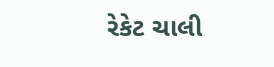રેકેટ ચાલી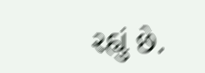રહ્યું છે.